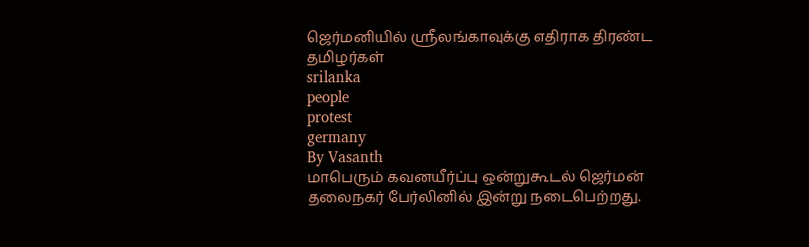ஜெர்மனியில் ஸ்ரீலங்காவுக்கு எதிராக திரண்ட தமிழர்கள்
srilanka
people
protest
germany
By Vasanth
மாபெரும் கவனயீர்ப்பு ஒன்றுகூடல் ஜெர்மன் தலைநகர் பேர்லினில் இன்று நடைபெற்றது.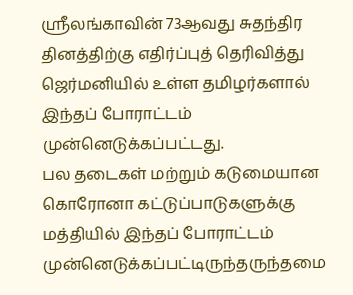ஸ்ரீலங்காவின் 73ஆவது சுதந்திர தினத்திற்கு எதிர்ப்புத் தெரிவித்து ஜெர்மனியில் உள்ள தமிழர்களால் இந்தப் போராட்டம் முன்னெடுக்கப்பட்டது.
பல தடைகள் மற்றும் கடுமையான கொரோனா கட்டுப்பாடுகளுக்கு மத்தியில் இந்தப் போராட்டம் முன்னெடுக்கப்பட்டிருந்தருந்தமை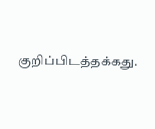குறிப்பிடத்தக்கது.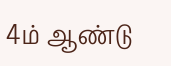4ம் ஆண்டு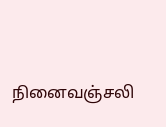நினைவஞ்சலி